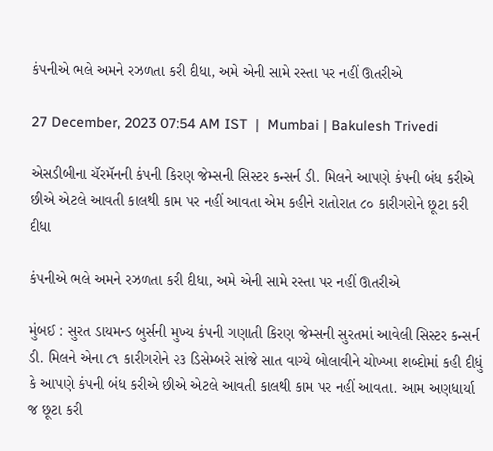કંપનીએ ભલે અમને રઝળતા કરી દીધા, અમે એની સામે રસ્તા પર નહીં ઊતરીએ

27 December, 2023 07:54 AM IST  |  Mumbai | Bakulesh Trivedi

એસડીબીના ચૅરમૅનની કંપની કિરણ જેમ્સની સિસ્ટર કન્સર્ન ડી. મિલને આપણે કંપની બંધ કરીએ છીએ એટલે આવતી કાલથી કામ પર નહીં આવતા એમ કહીને રાતોરાત ૮૦ કારીગરોને છૂટા કરી દીધા

કંપનીએ ભલે અમને રઝળતા કરી દીધા, અમે એની સામે રસ્તા પર નહીં ઊતરીએ

મુંબઈ : સુરત ડાયમન્ડ બુર્સની મુખ્ય કંપની ગણાતી કિરણ જેમ્સની સુરતમાં આવેલી સિસ્ટર કન્સર્ન ડી. મિલને એના ૮૧ કારીગરોને ૨૩ ડિસેમ્બરે સાંજે સાત વાગ્યે બોલાવીને ચોખ્ખા શબ્દોમાં કહી દીધું કે આપણે કંપની બંધ કરીએ છીએ એટલે આવતી કાલથી કામ પર નહીં આવતા. આમ અણધાર્યા જ છૂટા કરી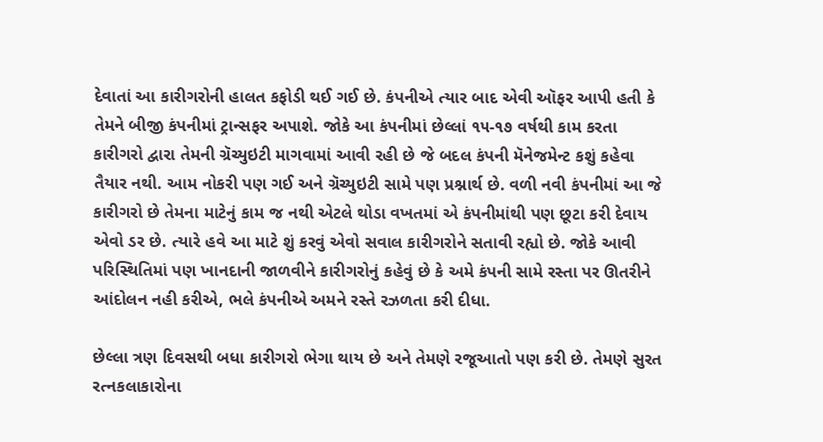દેવાતાં આ કારીગરોની હાલત કફોડી થઈ ગઈ છે. કંપનીએ ત્યાર બાદ એવી ઑફર આપી હતી કે તેમને બીજી કંપનીમાં ટ્રાન્સફર અપાશે. જોકે આ કંપનીમાં છેલ્લાં ૧૫-૧૭ વર્ષથી કામ કરતા કારીગરો દ્વારા તેમની ગ્રૅચ્યુઇટી માગવામાં આવી રહી છે જે બદલ કંપની મૅનેજમેન્ટ કશું કહેવા તૈયાર નથી. આમ નોકરી પણ ગઈ અને ગ્રૅચ્યુઇટી સામે પણ પ્રશ્નાર્થ છે. વળી નવી કંપનીમાં આ જે કારીગરો છે તેમના માટેનું કામ જ નથી એટલે થોડા વખતમાં એ કંપનીમાંથી પણ છૂટા કરી દેવાય એવો ડર છે. ત્યારે હવે આ માટે શું કરવું એવો સવાલ કારીગરોને સતાવી રહ્યો છે. જોકે આવી પરિસ્થિતિમાં પણ ખાનદાની જાળવીને કારીગરોનું કહેવું છે કે અમે કંપની સામે રસ્તા પર ઊતરીને આંદોલન નહી કરીએ, ભલે કંપનીએ અમને રસ્તે રઝળતા કરી દીધા.

છેલ્લા ત્રણ દિવસથી બધા કારીગરો ભેગા થાય છે અને તેમણે રજૂઆતો પણ કરી છે. તેમણે સુરત રત્નકલાકારોના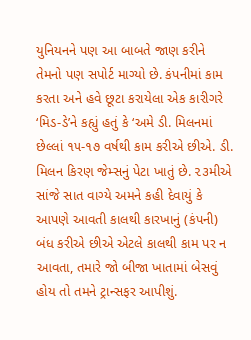યુનિયનને પણ આ બાબતે જાણ કરીને તેમનો પણ સપોર્ટ માગ્યો છે. કંપનીમાં કામ કરતા અને હવે છૂટા કરાયેલા એક કારીગરે ‘મિડ-ડે’ને કહ્યું હતું કે ‘અમે ડી. મિલનમાં છેલ્લાં ૧૫-૧૭ વર્ષથી કામ કરીએ છીએ. ડી. મિલન કિરણ જેમ્સનું પેટા ખાતું છે. ૨૩મીએ સાંજે સાત વાગ્યે અમને કહી દેવાયું કે આપણે આવતી કાલથી કારખાનું (કંપની) બંધ કરીએ છીએ એટલે કાલથી કામ પર ન આવતા, તમારે જો બીજા ખાતામાં બેસવું હોય તો તમને ટ્રાન્સફર આપીશું.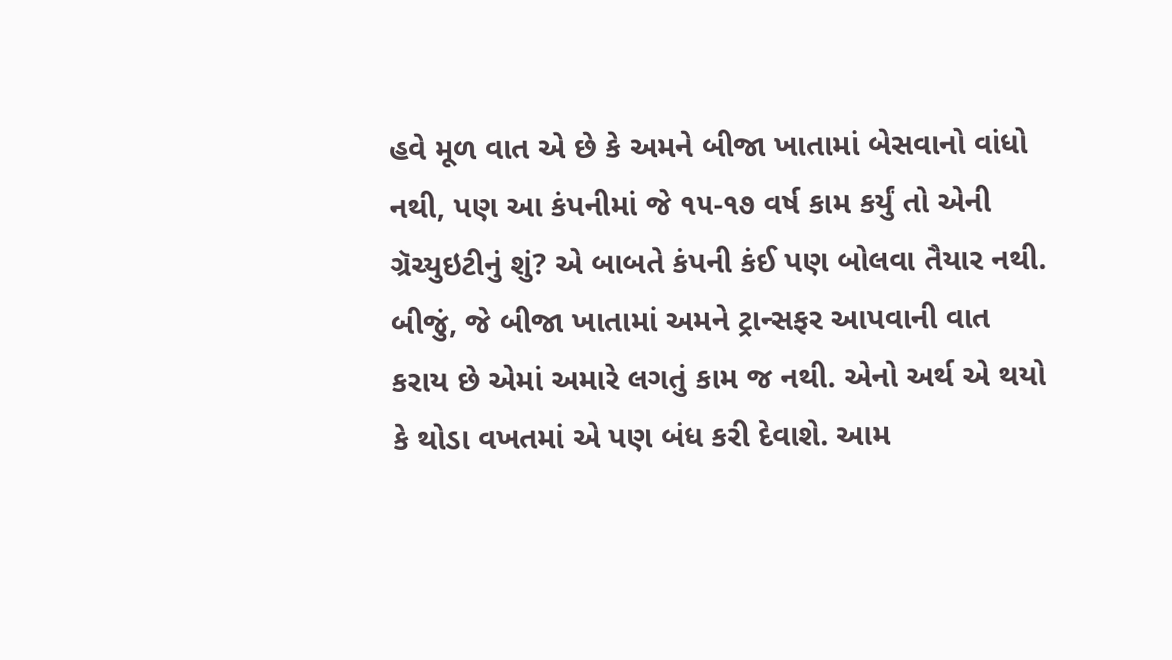હવે મૂળ વાત એ છે કે અમને બીજા ખાતામાં બેસવાનો વાંધો નથી, પણ આ કંપનીમાં જે ૧૫-૧૭ વર્ષ કામ કર્યું તો એની ગ્રૅચ્યુઇટીનું શું? એ બાબતે કંપની કંઈ પણ બોલવા તૈયાર નથી. બીજું, જે બીજા ખાતામાં અમને ટ્રાન્સફર આપવાની વાત કરાય છે એમાં અમારે લગતું કામ જ નથી. એનો અર્થ એ થયો કે થોડા વખતમાં એ પણ બંધ કરી દેવાશે. આમ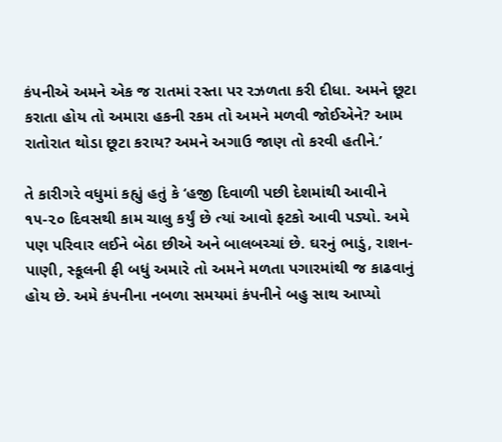કંપનીએ અમને એક જ રાતમાં રસ્તા પર રઝળતા કરી દીધા. અમને છૂટા કરાતા હોય તો અમારા હકની રકમ તો અમને મળવી જોઈએને? આમ રાતોરાત થોડા છૂટા કરાય? અમને અગાઉ જાણ તો કરવી હતીને.’

તે કારીગરે વધુમાં કહ્યું હતું કે ‘હજી દિવાળી પછી દેશમાંથી આવીને ૧૫-૨૦ દિવસથી કામ ચાલુ કર્યું છે ત્યાં આવો ફટકો આવી પડ્યો. અમે પણ પરિવાર લઈને બેઠા છીએ અને બાલબચ્ચાં છે. ઘરનું ભાડું, રાશન-પાણી, સ્કૂલની ફી બધું અમારે તો અમને મળતા પગારમાંથી જ કાઢવાનું હોય છે. અમે કંપનીના નબળા સમયમાં કંપનીને બહુ સાથ આપ્યો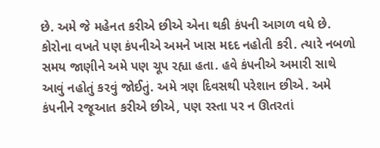છે. અમે જે મહેનત કરીએ છીએ એના થકી કંપની આગળ વધે છે. કોરોના વખતે પણ કંપનીએ અમને ખાસ મદદ નહોતી કરી. ત્યારે નબળો સમય જાણીને અમે પણ ચૂપ રહ્યા હતા. હવે કંપનીએ અમારી સાથે આવું નહોતું કરવું જોઈતું. અમે ત્રણ દિવસથી પરેશાન છીએ. અમે કંપનીને રજૂઆત કરીએ છીએ, પણ રસ્તા પર ન ઊતરતાં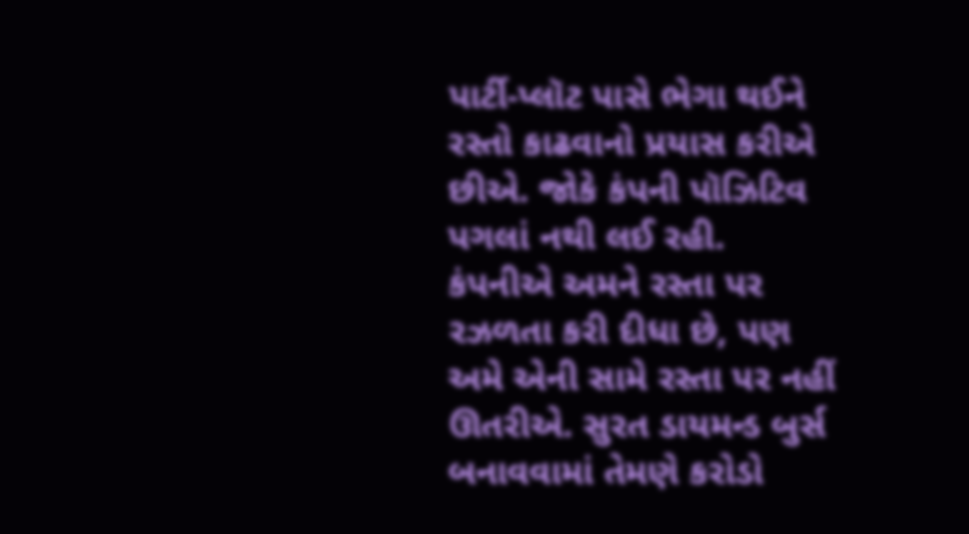પાર્ટી-પ્લૉટ પાસે ભેગા થઈને રસ્તો કાઢવાનો પ્રયાસ કરીએ છીએ. જોકે કંપની પૉઝિટિવ પગલાં નથી લઈ રહી. કંપનીએ અમને રસ્તા પર રઝળતા કરી દીધા છે, પણ અમે એની સામે રસ્તા પર નહીં ઊતરીએ. સુરત ડાયમન્ડ બુર્સ બનાવવામાં તેમણે કરોડો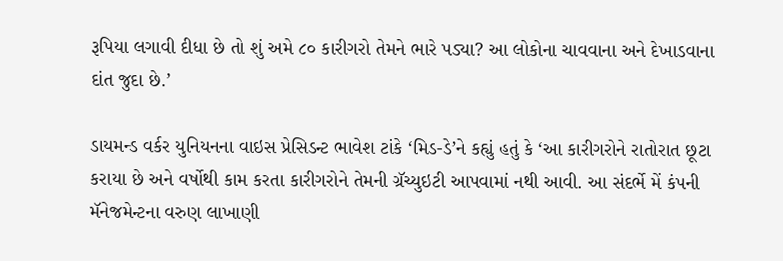રૂપિયા લગાવી દીધા છે તો શું અમે ૮૦ કારીગરો તેમને ભારે પડ્યા? આ લોકોના ચાવવાના અને દેખાડવાના દાંત જુદા છે.’

ડાયમન્ડ વર્કર યુનિયનના વાઇસ પ્રેસિડન્ટ ભાવેશ ટાંકે ‘મિડ-ડે’ને કહ્યું હતું કે ‘આ કારીગરોને રાતોરાત છૂટા કરાયા છે અને વર્ષોથી કામ કરતા કારીગરોને તેમની ગ્રૅચ્યુઇટી આપવામાં નથી આવી. આ સંદર્ભે મેં કંપની મૅનેજમેન્ટના વરુણ લાખાણી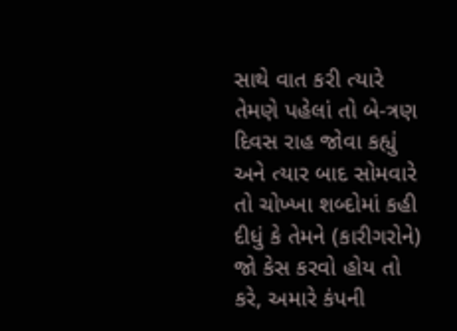સાથે વાત કરી ત્યારે તેમણે પહેલાં તો બે-ત્રણ દિવસ રાહ જોવા કહ્યું અને ત્યાર બાદ સોમવારે તો ચોખ્ખા શબ્દોમાં કહી દીધું કે તેમને (કારીગરોને) જો કેસ કરવો હોય તો કરે, અમારે કંપની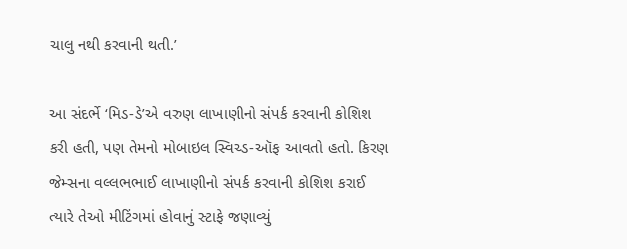ચાલુ નથી કરવાની થતી.’

આ સંદર્ભે ‘મિડ-ડે’એ વરુણ લાખાણીનો સંપર્ક કરવાની કોશિશ કરી હતી, પણ તેમનો મોબાઇલ સ્વિચ્ડ-ઑફ આવતો હતો. કિરણ જેમ્સના વલ્લભભાઈ લાખાણીનો સંપર્ક કરવાની કોશિશ કરાઈ ત્યારે તેઓ મીટિંગમાં હોવાનું સ્ટાફે જણાવ્યું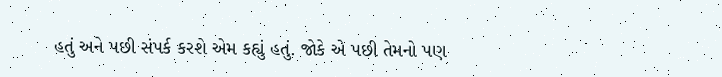હતું અને પછી સંપર્ક કરશે એમ કહ્યું હતું. જોકે એ પછી તેમનો પણ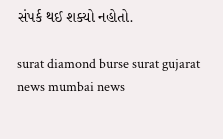સંપર્ક થઈ શક્યો નહોતો.

surat diamond burse surat gujarat news mumbai news